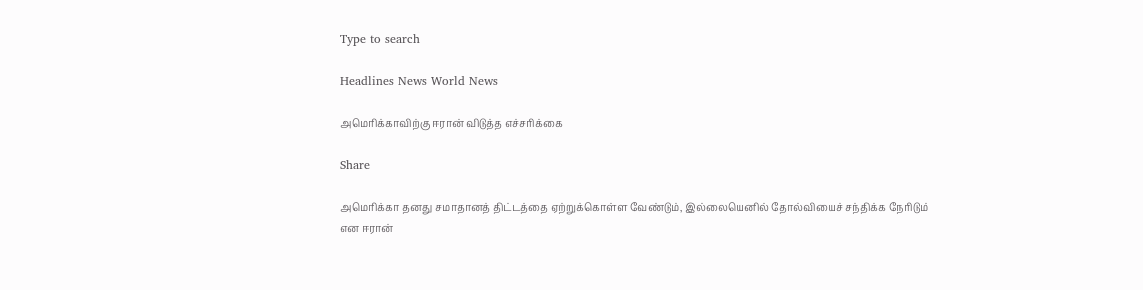Type to search

Headlines News World News

அமெரிக்காவிற்கு ஈரான் விடுத்த எச்சரிக்கை

Share

அமெரிக்கா தனது சமாதானத் திட்டத்தை ஏற்றுக்கொள்ள வேண்டும், இல்லையெனில் தோல்வியைச் சந்திக்க நேரிடும் என ஈரான்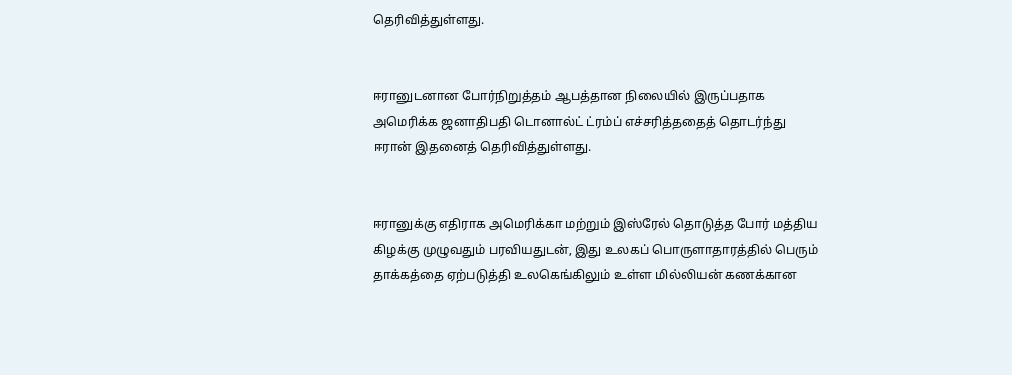தெரிவித்துள்ளது.


ஈரானுடனான போர்நிறுத்தம் ஆபத்தான நிலையில் இருப்பதாக அமெரிக்க ஜனாதிபதி டொனால்ட் ட்ரம்ப் எச்சரித்ததைத் தொடர்ந்து ஈரான் இதனைத் தெரிவித்துள்ளது.


ஈரானுக்கு எதிராக அமெரிக்கா மற்றும் இஸ்ரேல் தொடுத்த போர் மத்திய கிழக்கு முழுவதும் பரவியதுடன், இது உலகப் பொருளாதாரத்தில் பெரும் தாக்கத்தை ஏற்படுத்தி உலகெங்கிலும் உள்ள மில்லியன் கணக்கான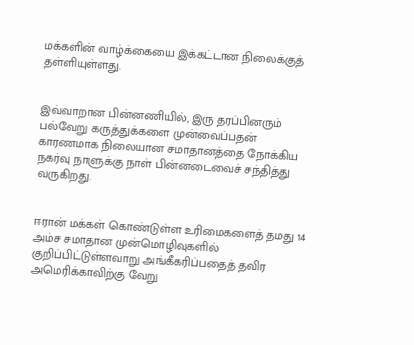மக்களின் வாழ்க்கையை இக்கட்டான நிலைக்குத் தள்ளியுள்ளது.


இவ்வாறான பின்னணியில், இரு தரப்பினரும் பல்வேறு கருத்துக்களை முன்வைப்பதன் காரணமாக நிலையான சமாதானத்தை நோக்கிய நகர்வு நாளுக்கு நாள் பின்னடைவைச் சந்தித்து வருகிறது.


ஈரான் மக்கள் கொண்டுள்ள உரிமைகளைத் தமது 14 அம்ச சமாதான முன்மொழிவுகளில் குறிப்பிட்டுள்ளவாறு அங்கீகரிப்பதைத் தவிர அமெரிக்காவிற்கு வேறு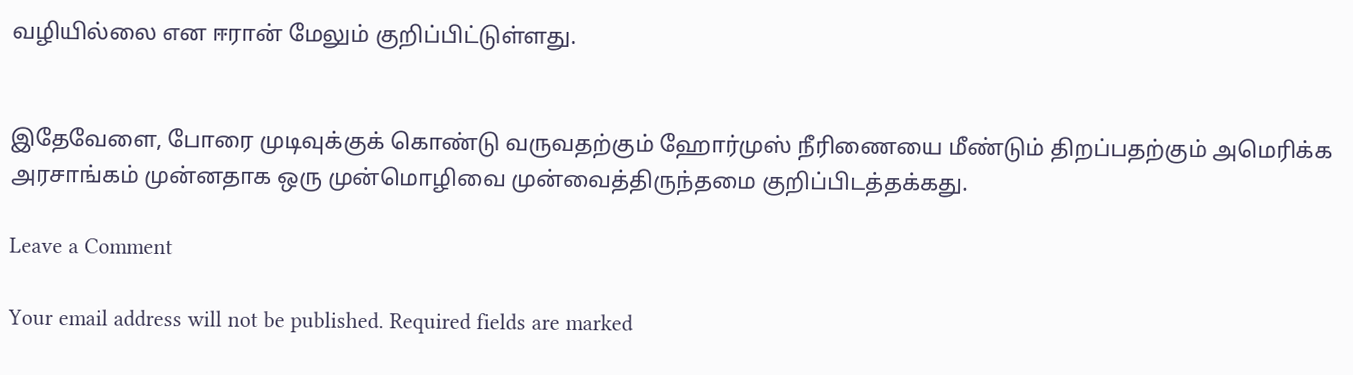வழியில்லை என ஈரான் மேலும் குறிப்பிட்டுள்ளது.


இதேவேளை, போரை முடிவுக்குக் கொண்டு வருவதற்கும் ஹோர்முஸ் நீரிணையை மீண்டும் திறப்பதற்கும் அமெரிக்க அரசாங்கம் முன்னதாக ஒரு முன்மொழிவை முன்வைத்திருந்தமை குறிப்பிடத்தக்கது.

Leave a Comment

Your email address will not be published. Required fields are marked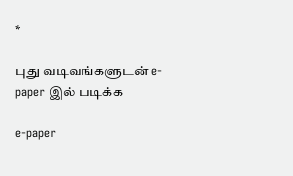*

புது வடிவங்களுடன் e-paper இல் படிக்க

e-paper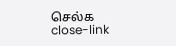செல்க
close-link